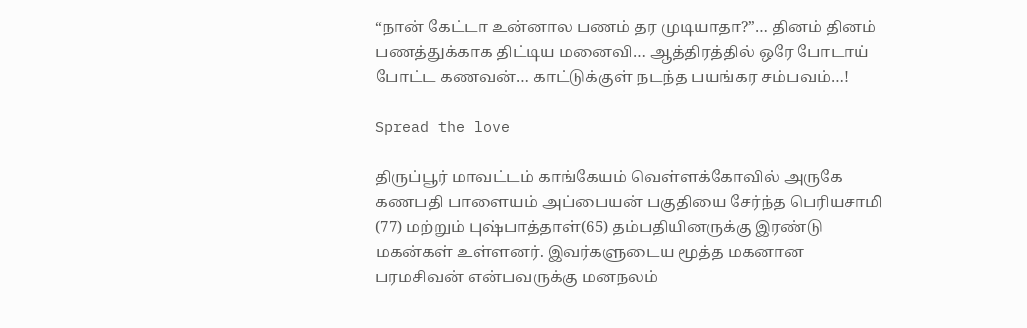“நான் கேட்டா உன்னால பணம் தர முடியாதா?”… தினம் தினம் பணத்துக்காக திட்டிய மனைவி… ஆத்திரத்தில் ஒரே போடாய் போட்ட கணவன்… காட்டுக்குள் நடந்த பயங்கர சம்பவம்…!

Spread the love

திருப்பூர் மாவட்டம் காங்கேயம் வெள்ளக்கோவில் அருகே கணபதி பாளையம் அப்பையன் பகுதியை சேர்ந்த பெரியசாமி (77) மற்றும் புஷ்பாத்தாள்(65) தம்பதியினருக்கு இரண்டு மகன்கள் உள்ளனர். இவர்களுடைய மூத்த மகனான பரமசிவன் என்பவருக்கு மனநலம்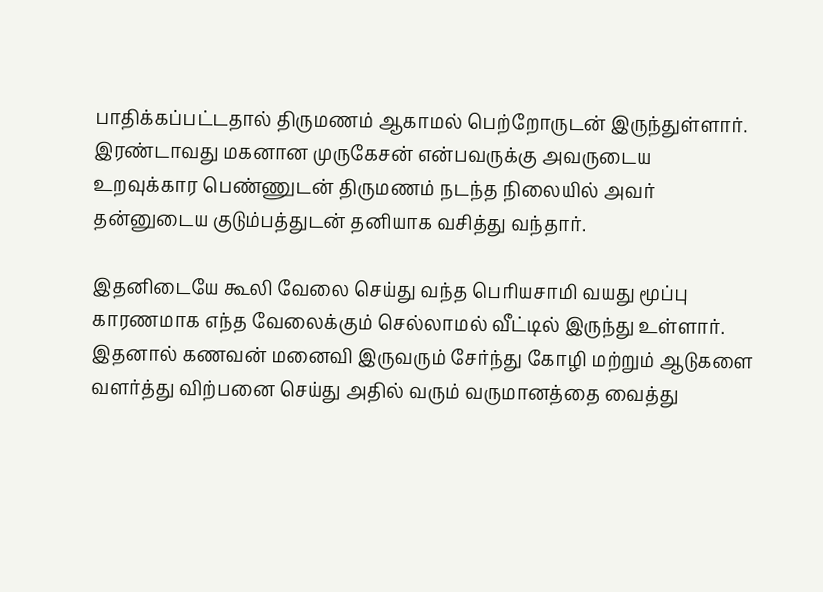பாதிக்கப்பட்டதால் திருமணம் ஆகாமல் பெற்றோருடன் இருந்துள்ளார். இரண்டாவது மகனான முருகேசன் என்பவருக்கு அவருடைய உறவுக்கார பெண்ணுடன் திருமணம் நடந்த நிலையில் அவர் தன்னுடைய குடும்பத்துடன் தனியாக வசித்து வந்தார்.

இதனிடையே கூலி வேலை செய்து வந்த பெரியசாமி வயது மூப்பு காரணமாக எந்த வேலைக்கும் செல்லாமல் வீட்டில் இருந்து உள்ளார். இதனால் கணவன் மனைவி இருவரும் சேர்ந்து கோழி மற்றும் ஆடுகளை வளர்த்து விற்பனை செய்து அதில் வரும் வருமானத்தை வைத்து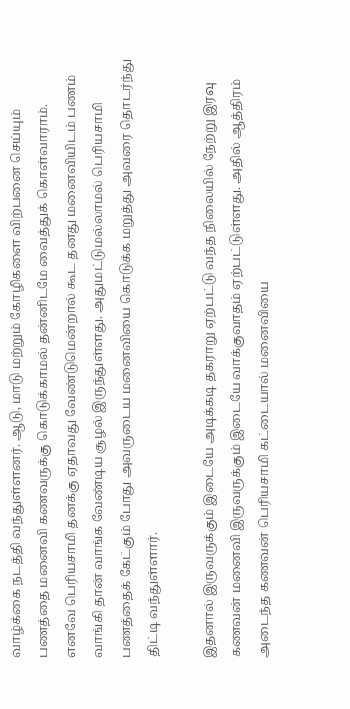வாழ்க்கை நடத்தி வந்துள்ளனர். ஆடு, மாடு மற்றும் கோழிகளை விற்பனை செய்யும் பணத்தை மனைவி கணவருக்கு கொடுக்காமல் தன்னிடமே வைத்துக் கொள்வாராம். எனவே பெரியசாமி தனக்கு ஏதாவது வேண்டுமென்றால் கூட தனது மனைவியிடம் பணம் வாங்கி தான் வாங்க வேண்டிய சூழல் இருந்துள்ளது. அதுமட்டுமல்லாமல் பெரியசாமி பணத்தைக் கேட்கும் போது அவருடைய மனைவியை கொடுக்க மறுத்து அவரை தொடர்ந்து திட்டி வந்துள்ளார்.

இதனால் இருவருக்கும் இடையே அடிக்கடி தகராறு ஏற்பட்டு வந்த நிலையில் நேற்று இரவு கணவன் மனைவி இருவருக்கும் இடையே வாக்குவாதம் ஏற்பட்டுள்ளது. அதில் ஆத்திரம் அடைந்த கணவன் பெரியசாமி கட்டையால் மனைவியை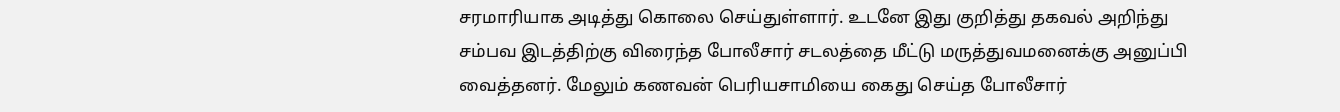சரமாரியாக அடித்து கொலை செய்துள்ளார். உடனே இது குறித்து தகவல் அறிந்து சம்பவ இடத்திற்கு விரைந்த போலீசார் சடலத்தை மீட்டு மருத்துவமனைக்கு அனுப்பி வைத்தனர். மேலும் கணவன் பெரியசாமியை கைது செய்த போலீசார்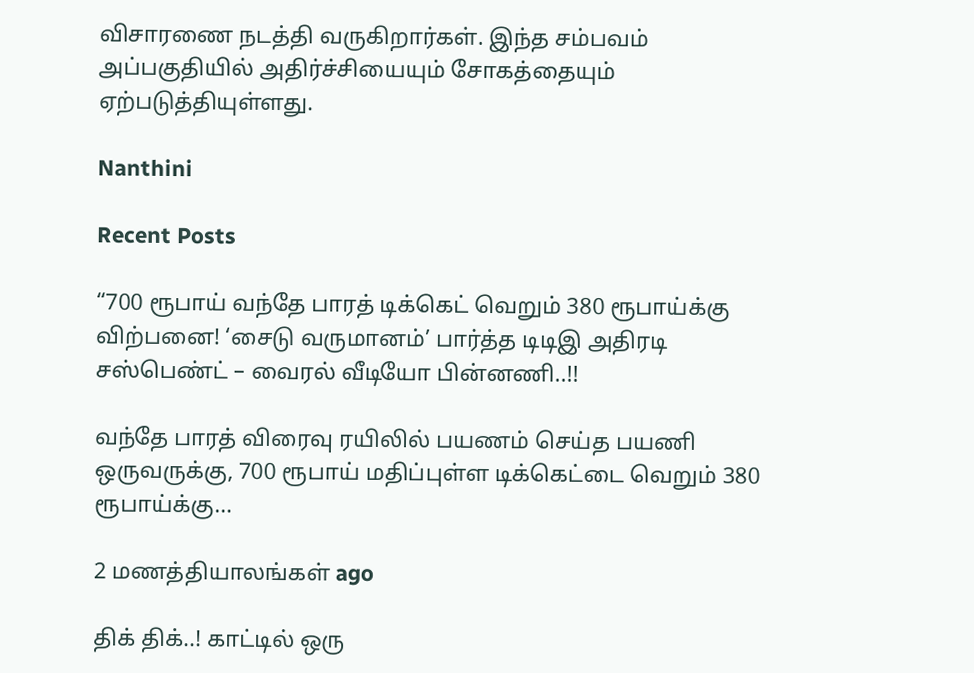விசாரணை நடத்தி வருகிறார்கள். இந்த சம்பவம் அப்பகுதியில் அதிர்ச்சியையும் சோகத்தையும் ஏற்படுத்தியுள்ளது.

Nanthini

Recent Posts

“700 ரூபாய் வந்தே பாரத் டிக்கெட் வெறும் 380 ரூபாய்க்கு விற்பனை! ‘சைடு வருமானம்’ பார்த்த டிடிஇ அதிரடி சஸ்பெண்ட் – வைரல் வீடியோ பின்னணி..!!

வந்தே பாரத் விரைவு ரயிலில் பயணம் செய்த பயணி ஒருவருக்கு, 700 ரூபாய் மதிப்புள்ள டிக்கெட்டை வெறும் 380 ரூபாய்க்கு…

2 மணத்தியாலங்கள் ago

திக் திக்..! காட்டில் ஒரு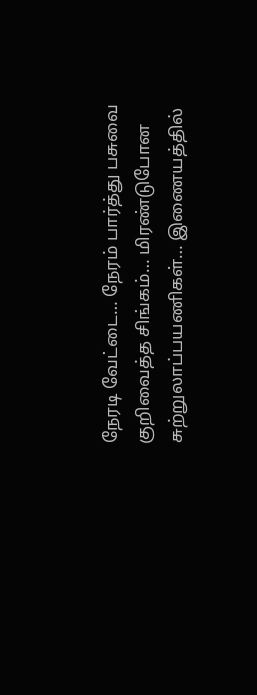நேரடி வேட்டை… நேரம் பார்த்து பசுவை குறிவைத்த சிங்கம்… மிரண்டுபோன சுற்றுலாப்பயணிகள்… இணையத்தில்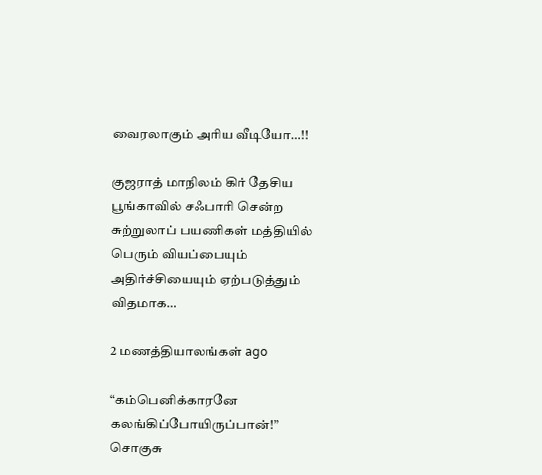வைரலாகும் அரிய வீடியோ…!!

குஜராத் மாநிலம் கிர் தேசிய பூங்காவில் சஃபாரி சென்ற சுற்றுலாப் பயணிகள் மத்தியில் பெரும் வியப்பையும் அதிர்ச்சியையும் ஏற்படுத்தும் விதமாக…

2 மணத்தியாலங்கள் ago

“கம்பெனிக்காரனே கலங்கிப்போயிருப்பான்!” சொகுசு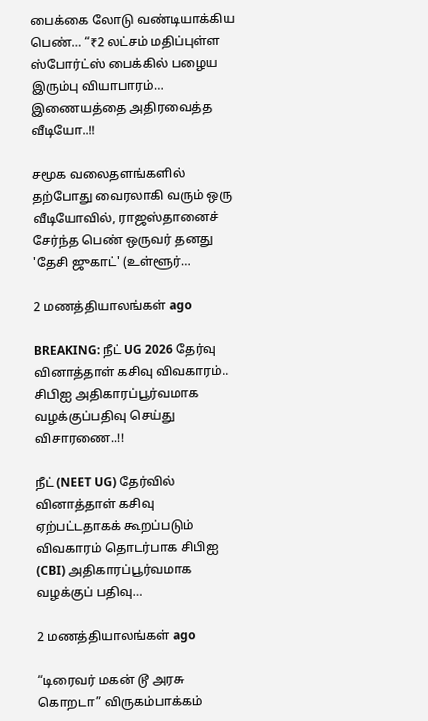பைக்கை லோடு வண்டியாக்கிய பெண்… “₹2 லட்சம் மதிப்புள்ள ஸ்போர்ட்ஸ் பைக்கில் பழைய இரும்பு வியாபாரம்… இணையத்தை அதிரவைத்த வீடியோ..!!

சமூக வலைதளங்களில் தற்போது வைரலாகி வரும் ஒரு வீடியோவில், ராஜஸ்தானைச் சேர்ந்த பெண் ஒருவர் தனது 'தேசி ஜுகாட்' (உள்ளூர்…

2 மணத்தியாலங்கள் ago

BREAKING: நீட் UG 2026 தேர்வு வினாத்தாள் கசிவு விவகாரம்.. சிபிஐ அதிகாரப்பூர்வமாக வழக்குப்பதிவு செய்து விசாரணை..!!

நீட் (NEET UG) தேர்வில் வினாத்தாள் கசிவு ஏற்பட்டதாகக் கூறப்படும் விவகாரம் தொடர்பாக சிபிஐ (CBI) அதிகாரப்பூர்வமாக வழக்குப் பதிவு…

2 மணத்தியாலங்கள் ago

“டிரைவர் மகன் டூ அரசு கொறடா” விருகம்பாக்கம்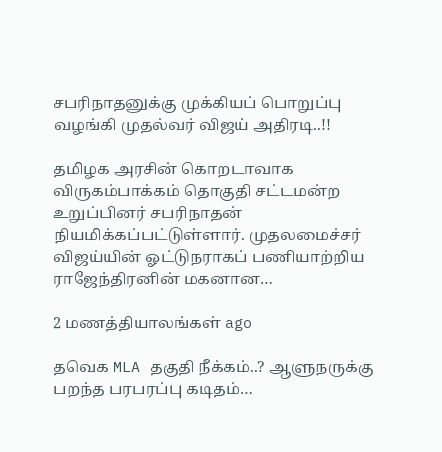சபரிநாதனுக்கு முக்கியப் பொறுப்பு வழங்கி முதல்வர் விஜய் அதிரடி..!!

தமிழக அரசின் கொறடாவாக விருகம்பாக்கம் தொகுதி சட்டமன்ற உறுப்பினர் சபரிநாதன் நியமிக்கப்பட்டுள்ளார். முதலமைச்சர் விஜய்யின் ஓட்டுநராகப் பணியாற்றிய ராஜேந்திரனின் மகனான…

2 மணத்தியாலங்கள் ago

தவெக MLA தகுதி நீக்கம்..? ஆளுநருக்கு பறந்த பரபரப்பு கடிதம்…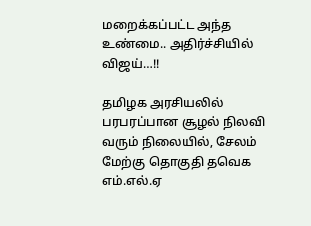மறைக்கப்பட்ட அந்த உண்மை.. அதிர்ச்சியில் விஜய்…!!

தமிழக அரசியலில் பரபரப்பான சூழல் நிலவி வரும் நிலையில், சேலம் மேற்கு தொகுதி தவெக எம்.எல்.ஏ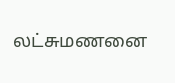லட்சுமணனை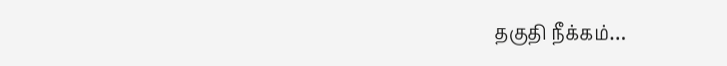தகுதி நீக்கம்…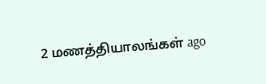2 மணத்தியாலங்கள் ago